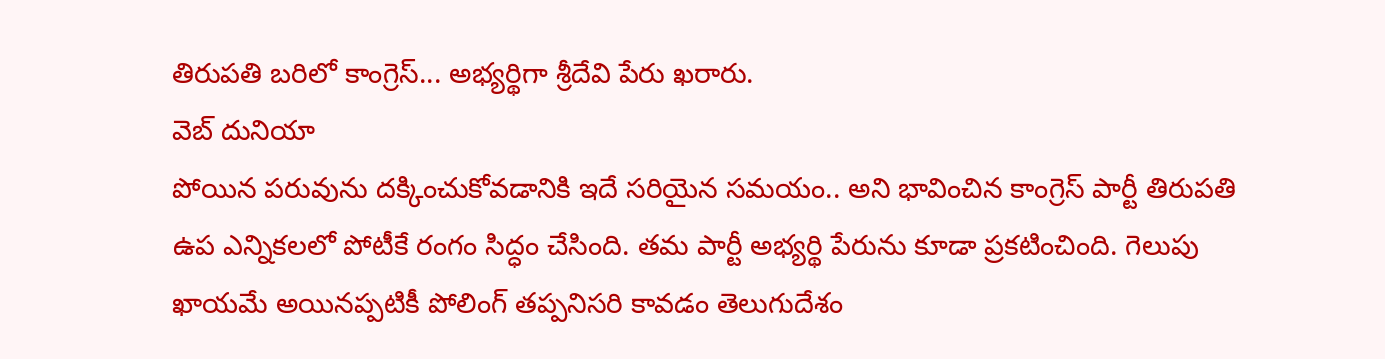తిరుపతి బరిలో కాంగ్రెస్... అభ్యర్థిగా శ్రీదేవి పేరు ఖరారు.
వెబ్ దునియా
పోయిన పరువును దక్కించుకోవడానికి ఇదే సరియైన సమయం.. అని భావించిన కాంగ్రెస్ పార్టీ తిరుపతి ఉప ఎన్నికలలో పోటీకే రంగం సిద్ధం చేసింది. తమ పార్టీ అభ్యర్థి పేరును కూడా ప్రకటించింది. గెలుపు ఖాయమే అయినప్పటికీ పోలింగ్ తప్పనిసరి కావడం తెలుగుదేశం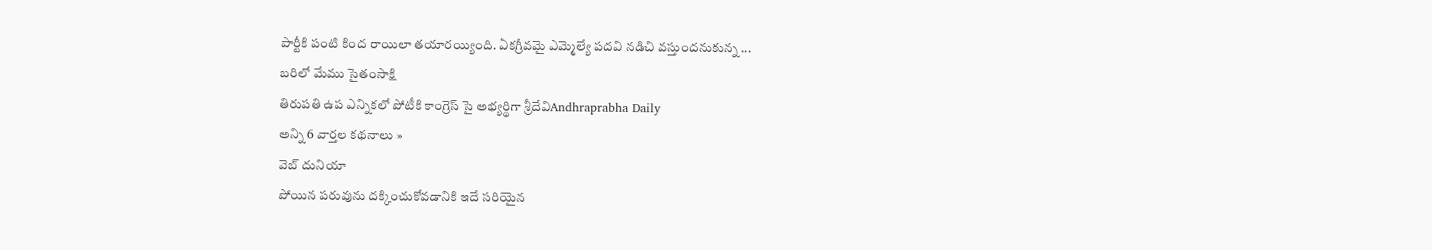పార్టీకి పంటి కింద రాయిలా తయారయ్యింది. ఏకగ్రీవమై ఎమ్మెల్యే పదవి నడిచి వస్తుందనుకున్న ...
బరిలో మేము సైతంసాక్షి
తిరుపతి ఉప ఎన్నికలో పోటీకి కాంగ్రెస్ సై అభ్యర్థిగా శ్రీదేవిAndhraprabha Daily
అన్ని 6 వార్తల కథనాలు »
వెబ్ దునియా
పోయిన పరువును దక్కించుకోవడానికి ఇదే సరియైన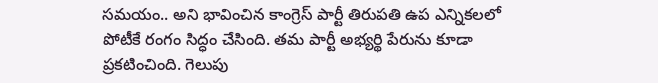సమయం.. అని భావించిన కాంగ్రెస్ పార్టీ తిరుపతి ఉప ఎన్నికలలో పోటీకే రంగం సిద్ధం చేసింది. తమ పార్టీ అభ్యర్థి పేరును కూడా ప్రకటించింది. గెలుపు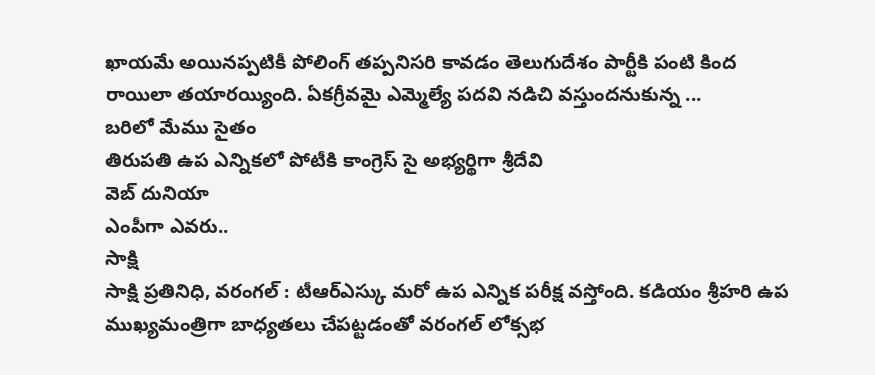ఖాయమే అయినప్పటికీ పోలింగ్ తప్పనిసరి కావడం తెలుగుదేశం పార్టీకి పంటి కింద రాయిలా తయారయ్యింది. ఏకగ్రీవమై ఎమ్మెల్యే పదవి నడిచి వస్తుందనుకున్న ...
బరిలో మేము సైతం
తిరుపతి ఉప ఎన్నికలో పోటీకి కాంగ్రెస్ సై అభ్యర్థిగా శ్రీదేవి
వెబ్ దునియా
ఎంపీగా ఎవరు..
సాక్షి
సాక్షి ప్రతినిధి, వరంగల్ : టీఆర్ఎస్కు మరో ఉప ఎన్నిక పరీక్ష వస్తోంది. కడియం శ్రీహరి ఉప ముఖ్యమంత్రిగా బాధ్యతలు చేపట్టడంతో వరంగల్ లోక్సభ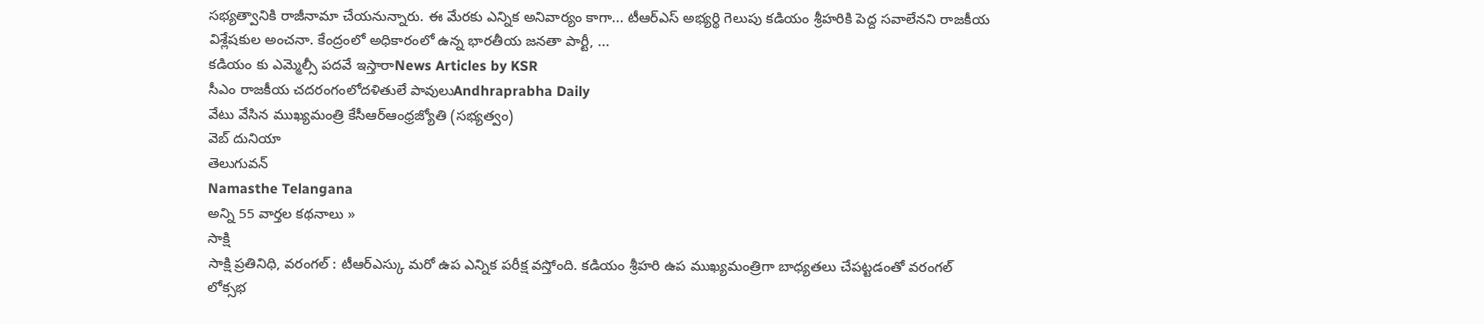సభ్యత్వానికి రాజీనామా చేయనున్నారు. ఈ మేరకు ఎన్నిక అనివార్యం కాగా... టీఆర్ఎస్ అభ్యర్థి గెలుపు కడియం శ్రీహరికి పెద్ద సవాలేనని రాజకీయ విశ్లేషకుల అంచనా. కేంద్రంలో అధికారంలో ఉన్న భారతీయ జనతా పార్టీ, ...
కడియం కు ఎమ్మెల్సీ పదవే ఇస్తారాNews Articles by KSR
సీఎం రాజకీయ చదరంగంలోదళితులే పావులుAndhraprabha Daily
వేటు వేసిన ముఖ్యమంత్రి కేసీఆర్ఆంధ్రజ్యోతి (సభ్యత్వం)
వెబ్ దునియా
తెలుగువన్
Namasthe Telangana
అన్ని 55 వార్తల కథనాలు »
సాక్షి
సాక్షి ప్రతినిధి, వరంగల్ : టీఆర్ఎస్కు మరో ఉప ఎన్నిక పరీక్ష వస్తోంది. కడియం శ్రీహరి ఉప ముఖ్యమంత్రిగా బాధ్యతలు చేపట్టడంతో వరంగల్ లోక్సభ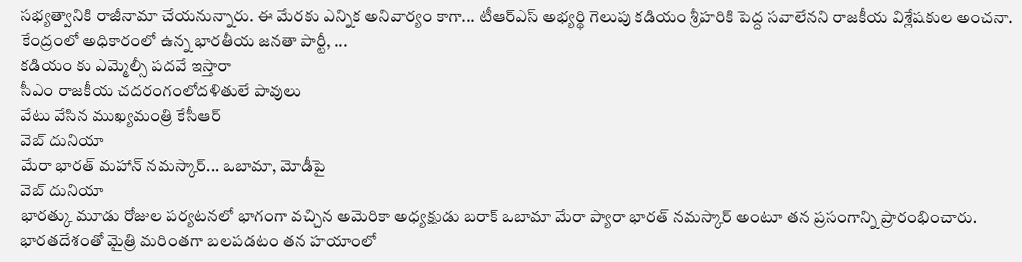సభ్యత్వానికి రాజీనామా చేయనున్నారు. ఈ మేరకు ఎన్నిక అనివార్యం కాగా... టీఆర్ఎస్ అభ్యర్థి గెలుపు కడియం శ్రీహరికి పెద్ద సవాలేనని రాజకీయ విశ్లేషకుల అంచనా. కేంద్రంలో అధికారంలో ఉన్న భారతీయ జనతా పార్టీ, ...
కడియం కు ఎమ్మెల్సీ పదవే ఇస్తారా
సీఎం రాజకీయ చదరంగంలోదళితులే పావులు
వేటు వేసిన ముఖ్యమంత్రి కేసీఆర్
వెబ్ దునియా
మేరా భారత్ మహాన్ నమస్కార్... ఒబామా, మోడీపై
వెబ్ దునియా
భారత్కు మూడు రోజుల పర్యటనలో భాగంగా వచ్చిన అమెరికా అధ్యక్షుడు బరాక్ ఒబామా మేరా ప్యారా భారత్ నమస్కార్ అంటూ తన ప్రసంగాన్ని ప్రారంభించారు. భారతదేశంతో మైత్రి మరింతగా బలపడటం తన హయాంలో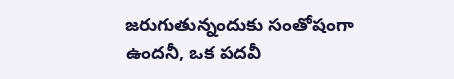జరుగుతున్నందుకు సంతోషంగా ఉందనీ, ఒక పదవీ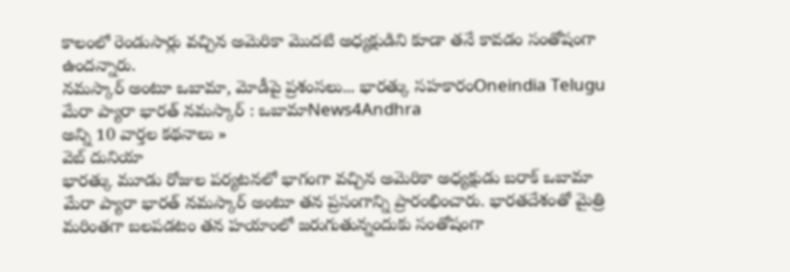కాలంలో రెండుసార్లు వచ్చిన అమెరికా మొదటి అధ్యక్షుడిని కూడా తనే కావడం సంతోషంగా ఉందన్నారు.
నమస్కార్ అంటూ ఒబామా, మోడీపై ప్రశంసలు... భారత్కు సహకారంOneindia Telugu
మేరా ప్యారా భారత్ నమస్కార్ : ఒబామాNews4Andhra
అన్ని 10 వార్తల కథనాలు »
వెబ్ దునియా
భారత్కు మూడు రోజుల పర్యటనలో భాగంగా వచ్చిన అమెరికా అధ్యక్షుడు బరాక్ ఒబామా మేరా ప్యారా భారత్ నమస్కార్ అంటూ తన ప్రసంగాన్ని ప్రారంభించారు. భారతదేశంతో మైత్రి మరింతగా బలపడటం తన హయాంలో జరుగుతున్నందుకు సంతోషంగా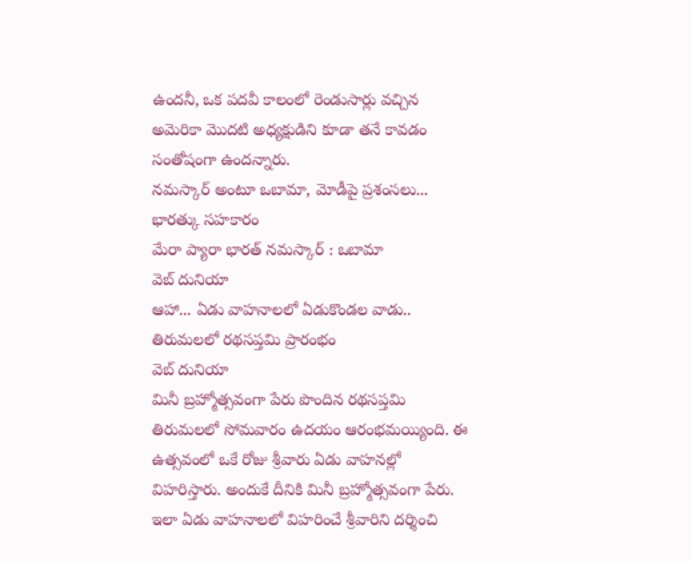ఉందనీ, ఒక పదవీ కాలంలో రెండుసార్లు వచ్చిన అమెరికా మొదటి అధ్యక్షుడిని కూడా తనే కావడం సంతోషంగా ఉందన్నారు.
నమస్కార్ అంటూ ఒబామా, మోడీపై ప్రశంసలు... భారత్కు సహకారం
మేరా ప్యారా భారత్ నమస్కార్ : ఒబామా
వెబ్ దునియా
ఆహా... ఏడు వాహనాలలో ఏడుకొండల వాడు.. తిరుమలలో రథసప్తమి ప్రారంభం
వెబ్ దునియా
మినీ బ్రహ్మోత్సవంగా పేరు పొందిన రథసప్తమి తిరుమలలో సోమవారం ఉదయం ఆరంభమయ్యింది. ఈ ఉత్సవంలో ఒకే రోజు శ్రీవారు ఏడు వాహనల్లో విహరిస్తారు. అందుకే దీనికి మినీ బ్రహ్మోత్సవంగా పేరు. ఇలా ఏడు వాహనాలలో విహరించే శ్రీవారిని దర్శించి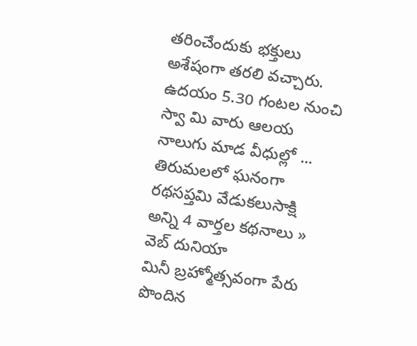తరించేందుకు భక్తులు అశేషంగా తరలి వచ్చారు. ఉదయం 5.30 గంటల నుంచి స్వా మి వారు ఆలయ నాలుగు మాడ వీధుల్లో ...
తిరుమలలో ఘనంగా రథసప్తమి వేడుకలుసాక్షి
అన్ని 4 వార్తల కథనాలు »
వెబ్ దునియా
మినీ బ్రహ్మోత్సవంగా పేరు పొందిన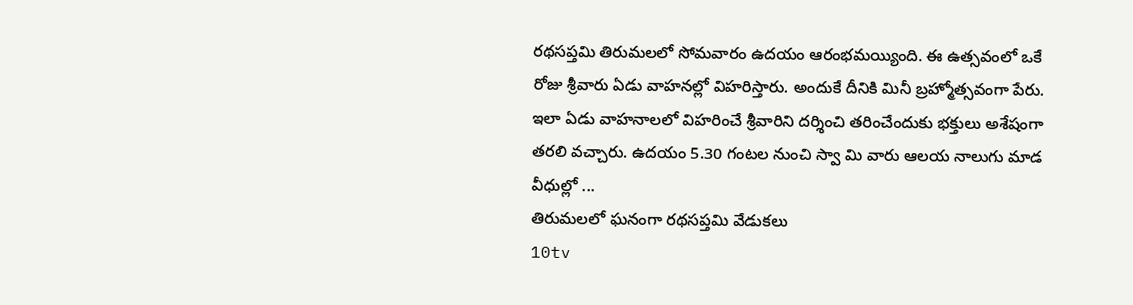రథసప్తమి తిరుమలలో సోమవారం ఉదయం ఆరంభమయ్యింది. ఈ ఉత్సవంలో ఒకే రోజు శ్రీవారు ఏడు వాహనల్లో విహరిస్తారు. అందుకే దీనికి మినీ బ్రహ్మోత్సవంగా పేరు. ఇలా ఏడు వాహనాలలో విహరించే శ్రీవారిని దర్శించి తరించేందుకు భక్తులు అశేషంగా తరలి వచ్చారు. ఉదయం 5.30 గంటల నుంచి స్వా మి వారు ఆలయ నాలుగు మాడ వీధుల్లో ...
తిరుమలలో ఘనంగా రథసప్తమి వేడుకలు
10tv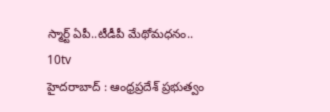స్మార్ట్ ఏపీ..టీడీపీ మేథోమధనం..
10tv
హైదరాబాద్ : ఆంధ్రప్రదేశ్ ప్రభుత్వం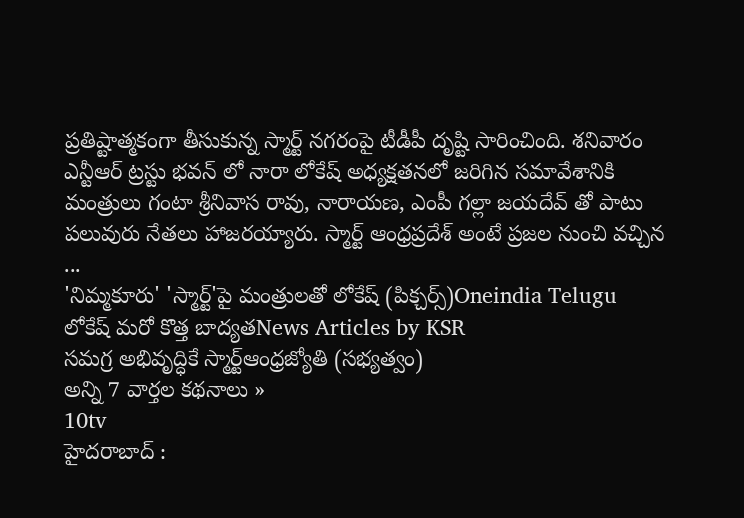ప్రతిష్టాత్మకంగా తీసుకున్న స్మార్ట్ నగరంపై టీడీపీ దృష్టి సారించింది. శనివారం ఎన్టీఆర్ ట్రస్టు భవన్ లో నారా లోకేష్ అధ్యక్షతనలో జరిగిన సమావేశానికి మంత్రులు గంటా శ్రీనివాస రావు, నారాయణ, ఎంపీ గల్లా జయదేవ్ తో పాటు పలువురు నేతలు హాజరయ్యారు. స్మార్ట్ ఆంధ్రప్రదేశ్ అంటే ప్రజల నుంచి వచ్చిన ...
'నిమ్మకూరు' 'స్మార్ట్'పై మంత్రులతో లోకేష్ (పిక్చర్స్)Oneindia Telugu
లోకేష్ మరో కొత్త బాద్యతNews Articles by KSR
సమగ్ర అభివృద్ధికే స్మార్ట్ఆంధ్రజ్యోతి (సభ్యత్వం)
అన్ని 7 వార్తల కథనాలు »
10tv
హైదరాబాద్ :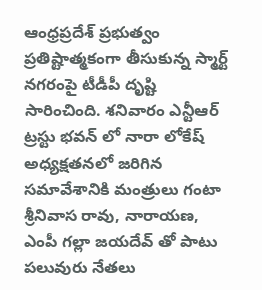ఆంధ్రప్రదేశ్ ప్రభుత్వం ప్రతిష్టాత్మకంగా తీసుకున్న స్మార్ట్ నగరంపై టీడీపీ దృష్టి సారించింది. శనివారం ఎన్టీఆర్ ట్రస్టు భవన్ లో నారా లోకేష్ అధ్యక్షతనలో జరిగిన సమావేశానికి మంత్రులు గంటా శ్రీనివాస రావు, నారాయణ, ఎంపీ గల్లా జయదేవ్ తో పాటు పలువురు నేతలు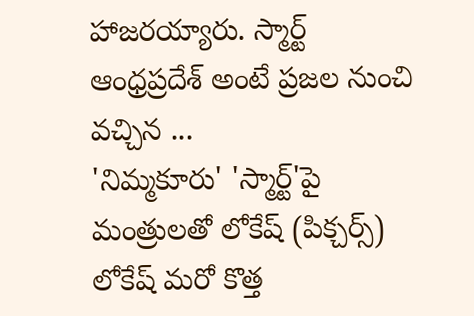హాజరయ్యారు. స్మార్ట్ ఆంధ్రప్రదేశ్ అంటే ప్రజల నుంచి వచ్చిన ...
'నిమ్మకూరు' 'స్మార్ట్'పై మంత్రులతో లోకేష్ (పిక్చర్స్)
లోకేష్ మరో కొత్త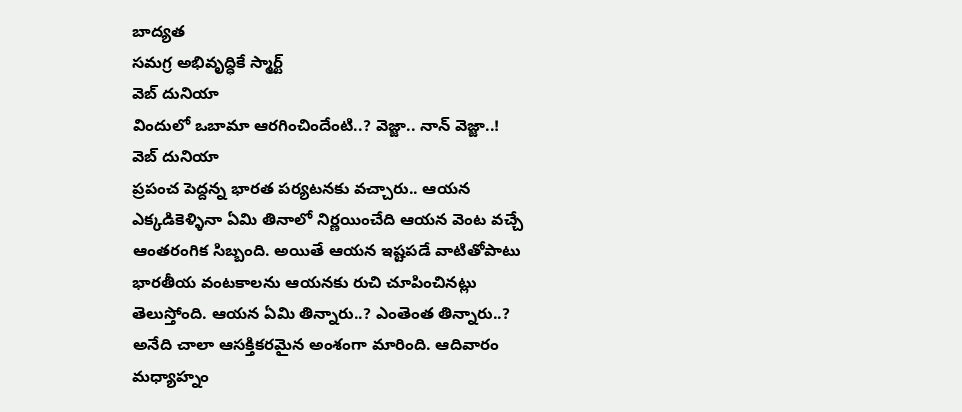బాద్యత
సమగ్ర అభివృద్ధికే స్మార్ట్
వెబ్ దునియా
విందులో ఒబామా ఆరగించిందేంటి..? వెజ్జా.. నాన్ వెజ్జా..!
వెబ్ దునియా
ప్రపంచ పెద్దన్న భారత పర్యటనకు వచ్చారు.. ఆయన ఎక్కడికెళ్ళినా ఏమి తినాలో నిర్ణయించేది ఆయన వెంట వచ్చే ఆంతరంగిక సిబ్బంది. అయితే ఆయన ఇష్టపడే వాటితోపాటు భారతీయ వంటకాలను ఆయనకు రుచి చూపించినట్లు తెలుస్తోంది. ఆయన ఏమి తిన్నారు..? ఎంతెంత తిన్నారు..? అనేది చాలా ఆసక్తికరమైన అంశంగా మారింది. ఆదివారం మధ్యాహ్నం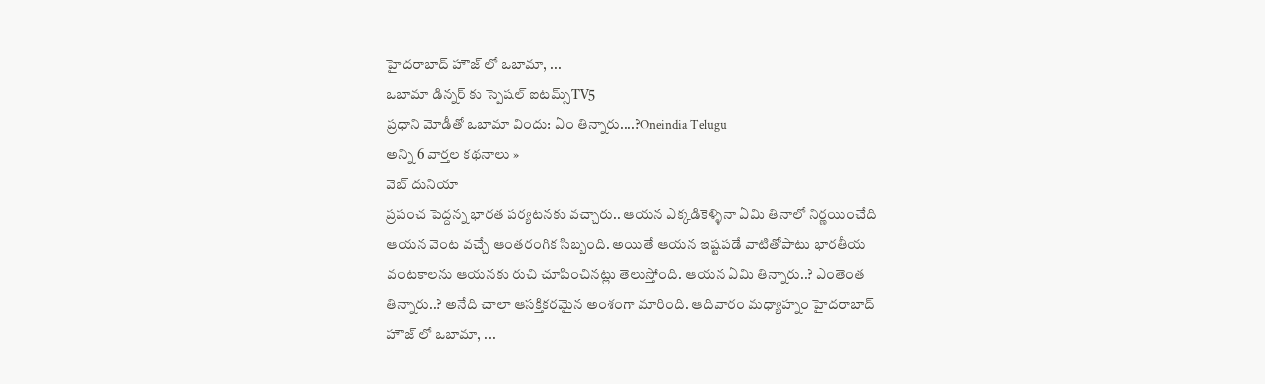హైదరాబాద్ హౌజ్ లో ఒబామా, ...
ఒబామా డిన్నర్ కు స్పెషల్ ఐటమ్స్TV5
ప్రధాని మోడీతో ఒబామా విందు: ఏం తిన్నారు....?Oneindia Telugu
అన్ని 6 వార్తల కథనాలు »
వెబ్ దునియా
ప్రపంచ పెద్దన్న భారత పర్యటనకు వచ్చారు.. ఆయన ఎక్కడికెళ్ళినా ఏమి తినాలో నిర్ణయించేది ఆయన వెంట వచ్చే ఆంతరంగిక సిబ్బంది. అయితే ఆయన ఇష్టపడే వాటితోపాటు భారతీయ వంటకాలను ఆయనకు రుచి చూపించినట్లు తెలుస్తోంది. ఆయన ఏమి తిన్నారు..? ఎంతెంత తిన్నారు..? అనేది చాలా ఆసక్తికరమైన అంశంగా మారింది. ఆదివారం మధ్యాహ్నం హైదరాబాద్ హౌజ్ లో ఒబామా, ...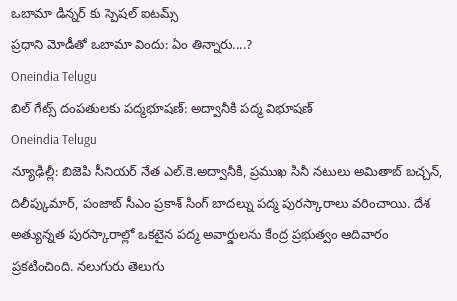ఒబామా డిన్నర్ కు స్పెషల్ ఐటమ్స్
ప్రధాని మోడీతో ఒబామా విందు: ఏం తిన్నారు....?
Oneindia Telugu
బిల్ గేట్స్ దంపతులకు పద్మభూషణ్: అద్వానీకి పద్మ విభూషణ్
Oneindia Telugu
న్యూఢిల్లీ: బిజెపి సీనియర్ నేత ఎల్.కె.అద్వానీకి, ప్రముఖ సినీ నటులు అమితాబ్ బచ్చన్, దిలీప్కుమార్, పంజాబ్ సీఎం ప్రకాశ్ సింగ్ బాదల్ను పద్మ పురస్కారాలు వరించాయి. దేశ అత్యున్నత పురస్కారాల్లో ఒకటైన పద్మ అవార్డులను కేంద్ర ప్రభుత్వం ఆదివారం ప్రకటించింది. నలుగురు తెలుగు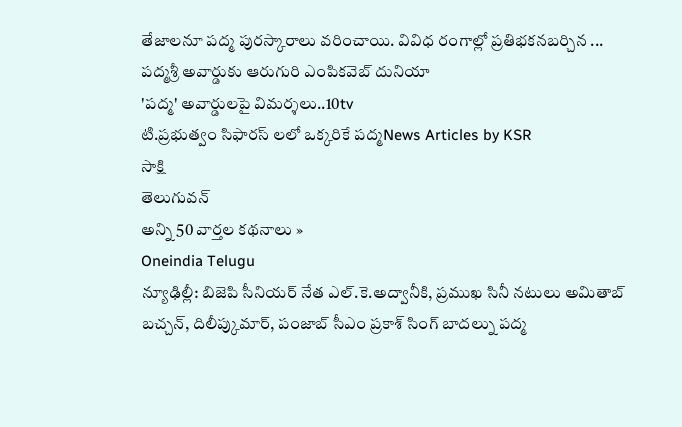తేజాలనూ పద్మ పురస్కారాలు వరించాయి. వివిధ రంగాల్లో ప్రతిభకనబర్చిన ...
పద్మశ్రీ అవార్డుకు ఆరుగురి ఎంపికవెబ్ దునియా
'పద్మ' అవార్డులపై విమర్శలు..10tv
టి.ప్రభుత్వం సిఫారస్ లలో ఒక్కరికే పద్మNews Articles by KSR
సాక్షి
తెలుగువన్
అన్ని 50 వార్తల కథనాలు »
Oneindia Telugu
న్యూఢిల్లీ: బిజెపి సీనియర్ నేత ఎల్.కె.అద్వానీకి, ప్రముఖ సినీ నటులు అమితాబ్ బచ్చన్, దిలీప్కుమార్, పంజాబ్ సీఎం ప్రకాశ్ సింగ్ బాదల్ను పద్మ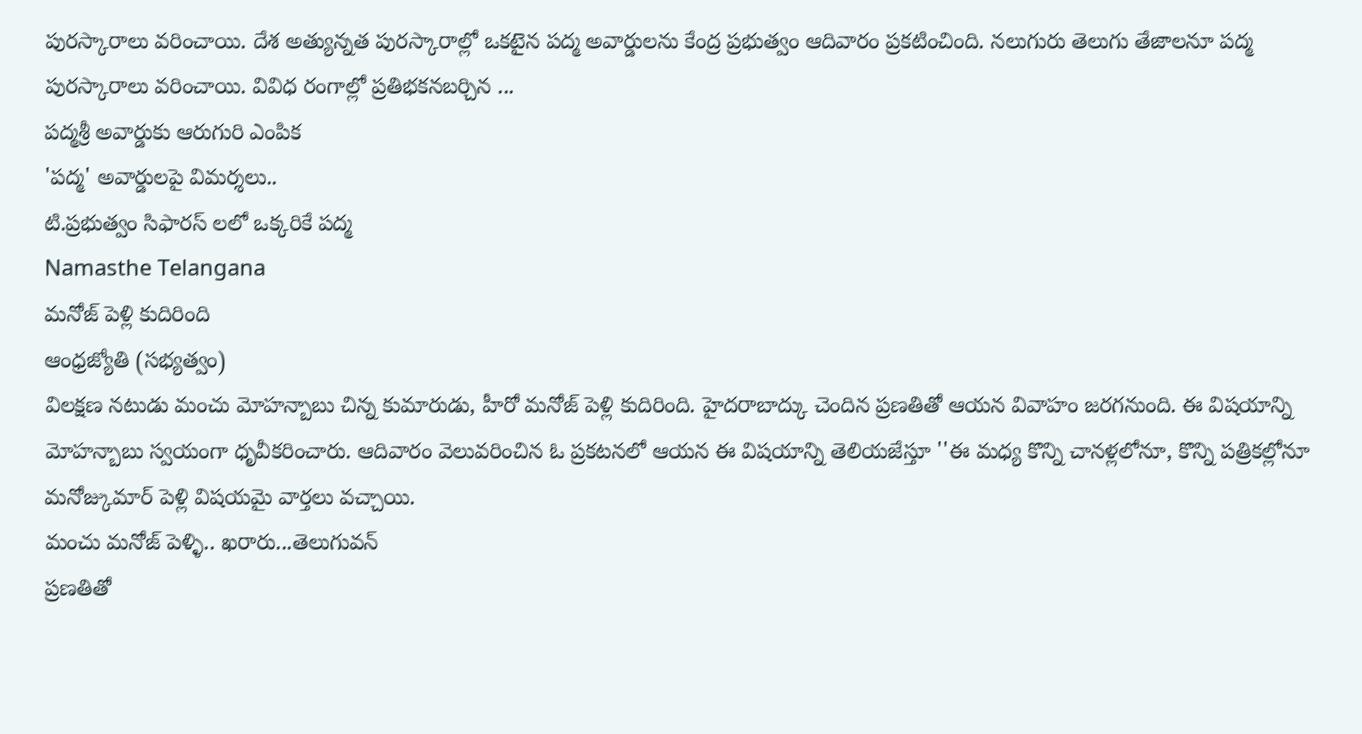పురస్కారాలు వరించాయి. దేశ అత్యున్నత పురస్కారాల్లో ఒకటైన పద్మ అవార్డులను కేంద్ర ప్రభుత్వం ఆదివారం ప్రకటించింది. నలుగురు తెలుగు తేజాలనూ పద్మ పురస్కారాలు వరించాయి. వివిధ రంగాల్లో ప్రతిభకనబర్చిన ...
పద్మశ్రీ అవార్డుకు ఆరుగురి ఎంపిక
'పద్మ' అవార్డులపై విమర్శలు..
టి.ప్రభుత్వం సిఫారస్ లలో ఒక్కరికే పద్మ
Namasthe Telangana
మనోజ్ పెళ్లి కుదిరింది
ఆంధ్రజ్యోతి (సభ్యత్వం)
విలక్షణ నటుడు మంచు మోహన్బాబు చిన్న కుమారుడు, హీరో మనోజ్ పెళ్లి కుదిరింది. హైదరాబాద్కు చెందిన ప్రణతితో ఆయన వివాహం జరగనుంది. ఈ విషయాన్ని మోహన్బాబు స్వయంగా ధృవీకరించారు. ఆదివారం వెలువరించిన ఓ ప్రకటనలో ఆయన ఈ విషయాన్ని తెలియజేస్తూ ''ఈ మధ్య కొన్ని చానళ్లలోనూ, కొన్ని పత్రికల్లోనూ మనోజ్కుమార్ పెళ్లి విషయమై వార్తలు వచ్చాయి.
మంచు మనోజ్ పెళ్ళి.. ఖరారు...తెలుగువన్
ప్రణతితో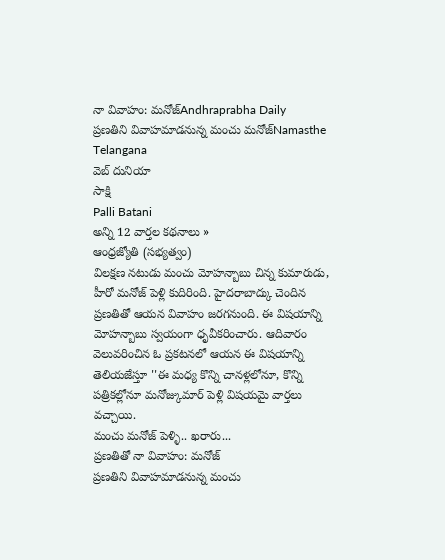నా వివాహం: మనోజ్Andhraprabha Daily
ప్రణతిని వివాహమాడనున్న మంచు మనోజ్Namasthe Telangana
వెబ్ దునియా
సాక్షి
Palli Batani
అన్ని 12 వార్తల కథనాలు »
ఆంధ్రజ్యోతి (సభ్యత్వం)
విలక్షణ నటుడు మంచు మోహన్బాబు చిన్న కుమారుడు, హీరో మనోజ్ పెళ్లి కుదిరింది. హైదరాబాద్కు చెందిన ప్రణతితో ఆయన వివాహం జరగనుంది. ఈ విషయాన్ని మోహన్బాబు స్వయంగా ధృవీకరించారు. ఆదివారం వెలువరించిన ఓ ప్రకటనలో ఆయన ఈ విషయాన్ని తెలియజేస్తూ ''ఈ మధ్య కొన్ని చానళ్లలోనూ, కొన్ని పత్రికల్లోనూ మనోజ్కుమార్ పెళ్లి విషయమై వార్తలు వచ్చాయి.
మంచు మనోజ్ పెళ్ళి.. ఖరారు...
ప్రణతితో నా వివాహం: మనోజ్
ప్రణతిని వివాహమాడనున్న మంచు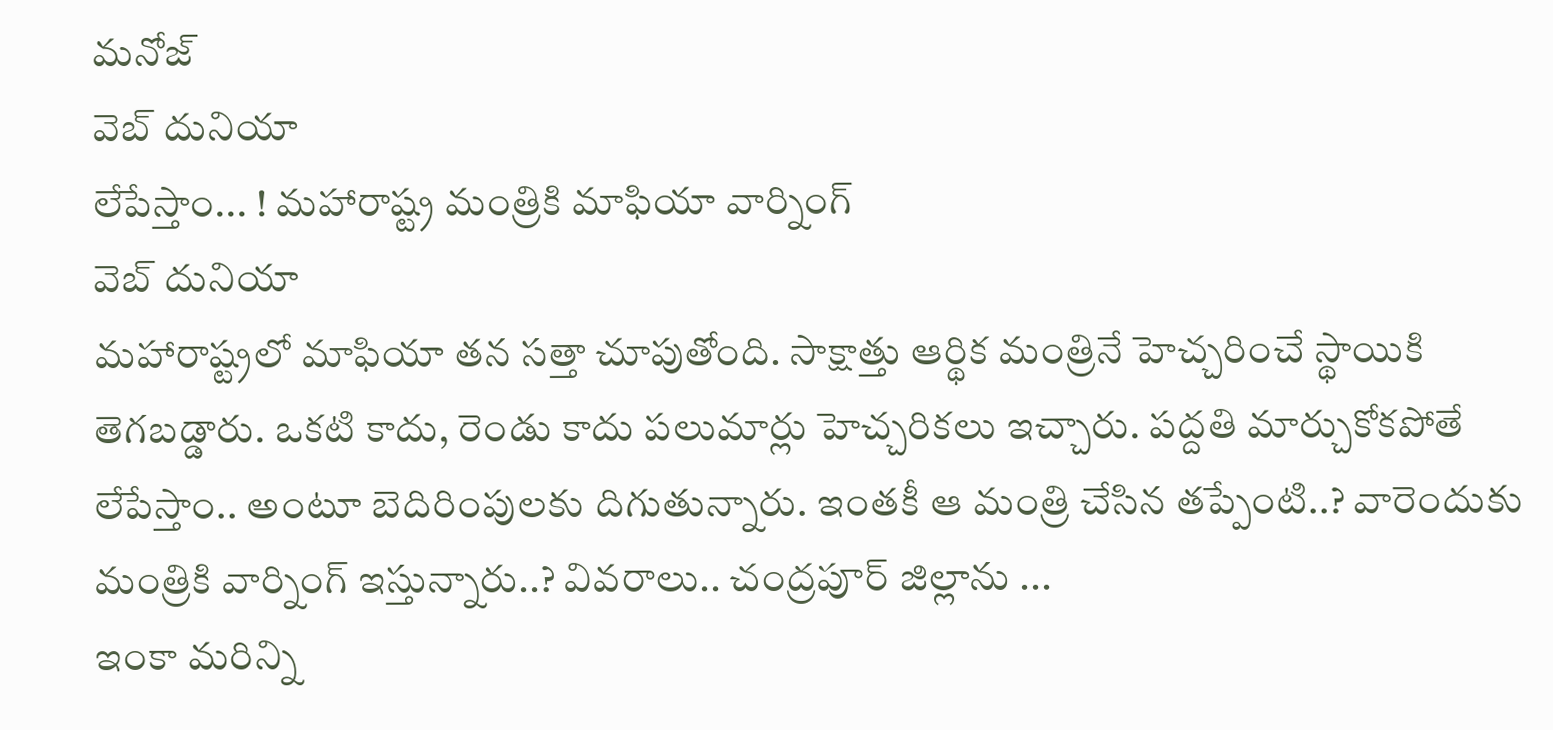మనోజ్
వెబ్ దునియా
లేపేస్తాం... ! మహారాష్ట్ర మంత్రికి మాఫియా వార్నింగ్
వెబ్ దునియా
మహారాష్ట్రలో మాఫియా తన సత్తా చూపుతోంది. సాక్షాత్తు ఆర్థిక మంత్రినే హెచ్చరించే స్థాయికి తెగబడ్డారు. ఒకటి కాదు, రెండు కాదు పలుమార్లు హెచ్చరికలు ఇచ్చారు. పద్దతి మార్చుకోకపోతే లేపేస్తాం.. అంటూ బెదిరింపులకు దిగుతున్నారు. ఇంతకీ ఆ మంత్రి చేసిన తప్పేంటి..? వారెందుకు మంత్రికి వార్నింగ్ ఇస్తున్నారు..? వివరాలు.. చంద్రపూర్ జిల్లాను ...
ఇంకా మరిన్ని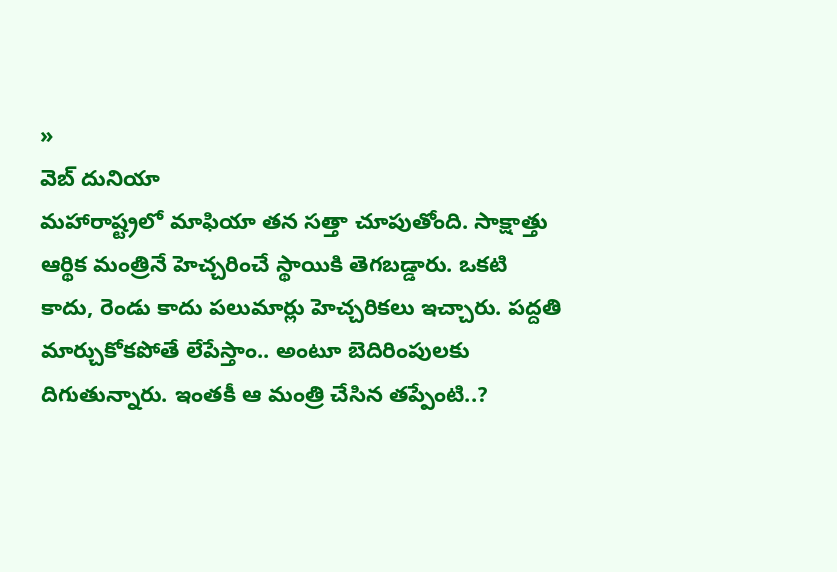»
వెబ్ దునియా
మహారాష్ట్రలో మాఫియా తన సత్తా చూపుతోంది. సాక్షాత్తు ఆర్థిక మంత్రినే హెచ్చరించే స్థాయికి తెగబడ్డారు. ఒకటి కాదు, రెండు కాదు పలుమార్లు హెచ్చరికలు ఇచ్చారు. పద్దతి మార్చుకోకపోతే లేపేస్తాం.. అంటూ బెదిరింపులకు దిగుతున్నారు. ఇంతకీ ఆ మంత్రి చేసిన తప్పేంటి..?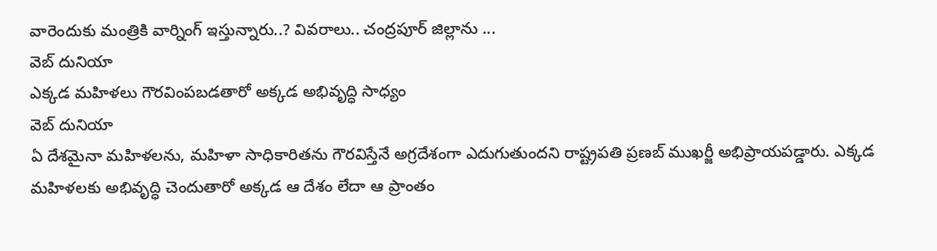వారెందుకు మంత్రికి వార్నింగ్ ఇస్తున్నారు..? వివరాలు.. చంద్రపూర్ జిల్లాను ...
వెబ్ దునియా
ఎక్కడ మహిళలు గౌరవింపబడతారో అక్కడ అభివృద్ధి సాధ్యం
వెబ్ దునియా
ఏ దేశమైనా మహిళలను, మహిళా సాధికారితను గౌరవిస్తేనే అగ్రదేశంగా ఎదుగుతుందని రాష్ట్రపతి ప్రణబ్ ముఖర్జీ అభిప్రాయపడ్డారు. ఎక్కడ మహిళలకు అభివృద్ధి చెందుతారో అక్కడ ఆ దేశం లేదా ఆ ప్రాంతం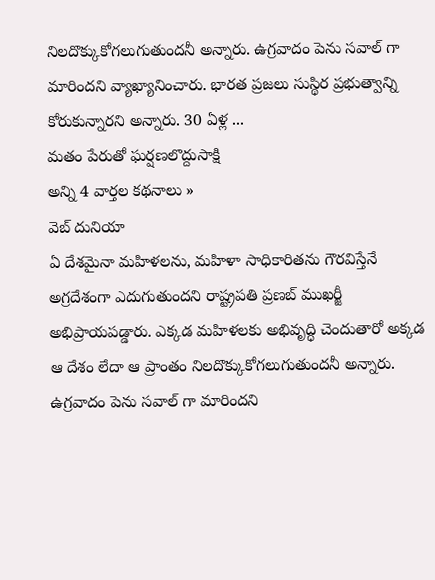నిలదొక్కుకోగలుగుతుందనీ అన్నారు. ఉగ్రవాదం పెను సవాల్ గా మారిందని వ్యాఖ్యానించారు. భారత ప్రజలు సుస్థిర ప్రభుత్వాన్ని కోరుకున్నారని అన్నారు. 30 ఏళ్ల ...
మతం పేరుతో ఘర్షణలొద్దుసాక్షి
అన్ని 4 వార్తల కథనాలు »
వెబ్ దునియా
ఏ దేశమైనా మహిళలను, మహిళా సాధికారితను గౌరవిస్తేనే అగ్రదేశంగా ఎదుగుతుందని రాష్ట్రపతి ప్రణబ్ ముఖర్జీ అభిప్రాయపడ్డారు. ఎక్కడ మహిళలకు అభివృద్ధి చెందుతారో అక్కడ ఆ దేశం లేదా ఆ ప్రాంతం నిలదొక్కుకోగలుగుతుందనీ అన్నారు. ఉగ్రవాదం పెను సవాల్ గా మారిందని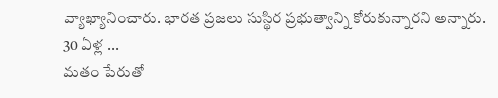వ్యాఖ్యానించారు. భారత ప్రజలు సుస్థిర ప్రభుత్వాన్ని కోరుకున్నారని అన్నారు. 30 ఏళ్ల ...
మతం పేరుతో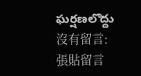ఘర్షణలొద్దు
沒有留言:
張貼留言